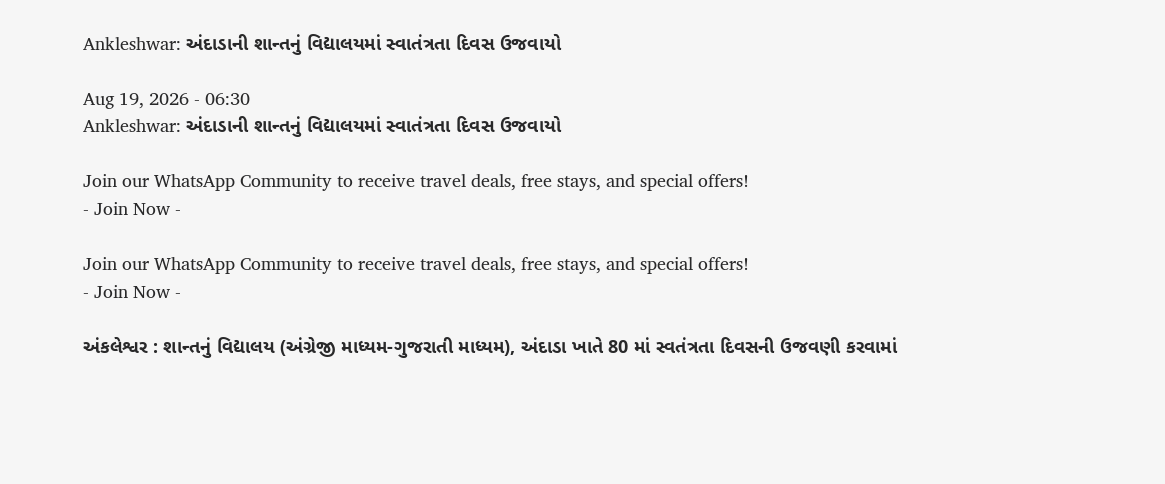Ankleshwar: અંદાડાની શાન્તનું વિદ્યાલયમાં સ્વાતંત્રતા દિવસ ઉજવાયો

Aug 19, 2026 - 06:30
Ankleshwar: અંદાડાની શાન્તનું વિદ્યાલયમાં સ્વાતંત્રતા દિવસ ઉજવાયો

Join our WhatsApp Community to receive travel deals, free stays, and special offers!
- Join Now -

Join our WhatsApp Community to receive travel deals, free stays, and special offers!
- Join Now -

અંકલેશ્વર : શાન્તનું વિદ્યાલય (અંગ્રેજી માધ્યમ-ગુજરાતી માધ્યમ), અંદાડા ખાતે 80 માં સ્વતંત્રતા દિવસની ઉજવણી કરવામાં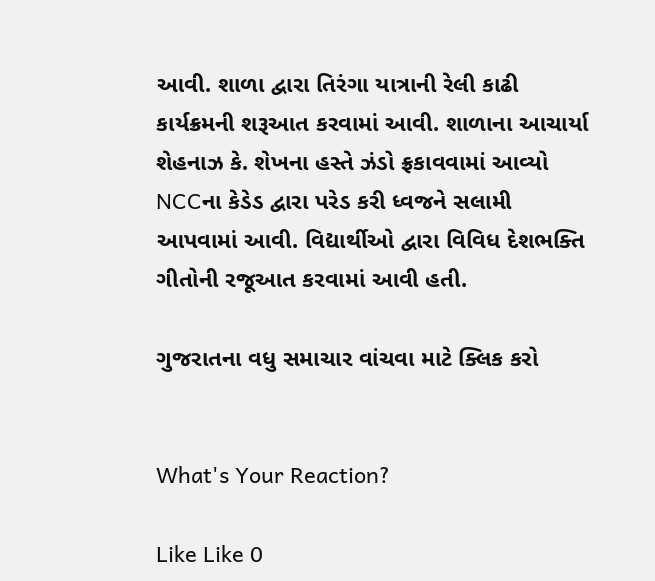આવી. શાળા દ્વારા તિરંગા યાત્રાની રેલી કાઢી કાર્યક્રમની શરૂઆત કરવામાં આવી. શાળાના આચાર્યા શેહનાઝ કે. શેખના હસ્તે ઝંડો ફ્રકાવવામાં આવ્યો NCCના કેડેડ દ્વારા પરેડ કરી ધ્વજને સલામી આપવામાં આવી. વિદ્યાર્થીઓ દ્વારા વિવિધ દેશભક્તિ ગીતોની રજૂઆત કરવામાં આવી હતી.

ગુજરાતના વધુ સમાચાર વાંચવા માટે ક્લિક કરો


What's Your Reaction?

Like Like 0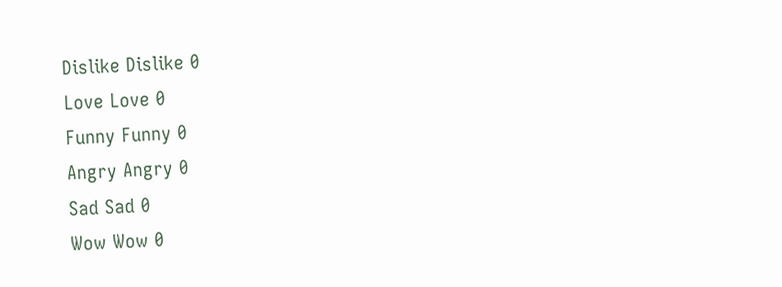Dislike Dislike 0
Love Love 0
Funny Funny 0
Angry Angry 0
Sad Sad 0
Wow Wow 0